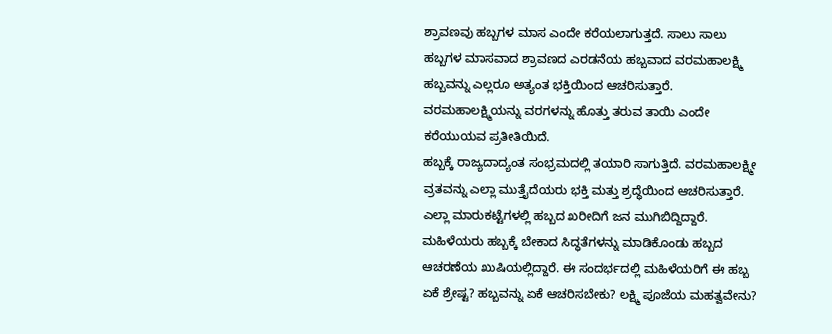ಶ್ರಾವಣವು ಹಬ್ಬಗಳ ಮಾಸ ಎಂದೇ ಕರೆಯಲಾಗುತ್ತದೆ. ಸಾಲು ಸಾಲು ಹಬ್ಬಗಳ ಮಾಸವಾದ ಶ್ರಾವಣದ ಎರಡನೆಯ ಹಬ್ಬವಾದ ವರಮಹಾಲಕ್ಷ್ಮಿ ಹಬ್ಬವನ್ನು ಎಲ್ಲರೂ ಅತ್ಯಂತ ಭಕ್ತಿಯಿಂದ ಆಚರಿಸುತ್ತಾರೆ. ವರಮಹಾಲಕ್ಷ್ಮಿಯನ್ನು ವರಗಳನ್ನು ಹೊತ್ತು ತರುವ ತಾಯಿ ಎಂದೇ ಕರೆಯುಯವ ಪ್ರತೀತಿಯಿದೆ.
ಹಬ್ಬಕ್ಕೆ ರಾಜ್ಯದಾದ್ಯಂತ ಸಂಭ್ರಮದಲ್ಲಿ ತಯಾರಿ ಸಾಗುತ್ತಿದೆ. ವರಮಹಾಲಕ್ಷ್ಮೀ ವ್ರತವನ್ನು ಎಲ್ಲಾ ಮುತ್ತೈದೆಯರು ಭಕ್ತಿ ಮತ್ತು ಶ್ರದ್ಧೆಯಿಂದ ಆಚರಿಸುತ್ತಾರೆ. ಎಲ್ಲಾ ಮಾರುಕಟ್ಟೆಗಳಲ್ಲಿ ಹಬ್ಬದ ಖರೀದಿಗೆ ಜನ ಮುಗಿಬಿದ್ದಿದ್ದಾರೆ. ಮಹಿಳೆಯರು ಹಬ್ಬಕ್ಕೆ ಬೇಕಾದ ಸಿದ್ಧತೆಗಳನ್ನು ಮಾಡಿಕೊಂಡು ಹಬ್ಬದ ಆಚರಣೆಯ ಖುಷಿಯಲ್ಲಿದ್ದಾರೆ. ಈ ಸಂದರ್ಭದಲ್ಲಿ ಮಹಿಳೆಯರಿಗೆ ಈ ಹಬ್ಬ ಏಕೆ ಶ್ರೇಷ್ಟ? ಹಬ್ಬವನ್ನು ಏಕೆ ಆಚರಿಸಬೇಕು? ಲಕ್ಷ್ಮಿ ಪೂಜೆಯ ಮಹತ್ವವೇನು?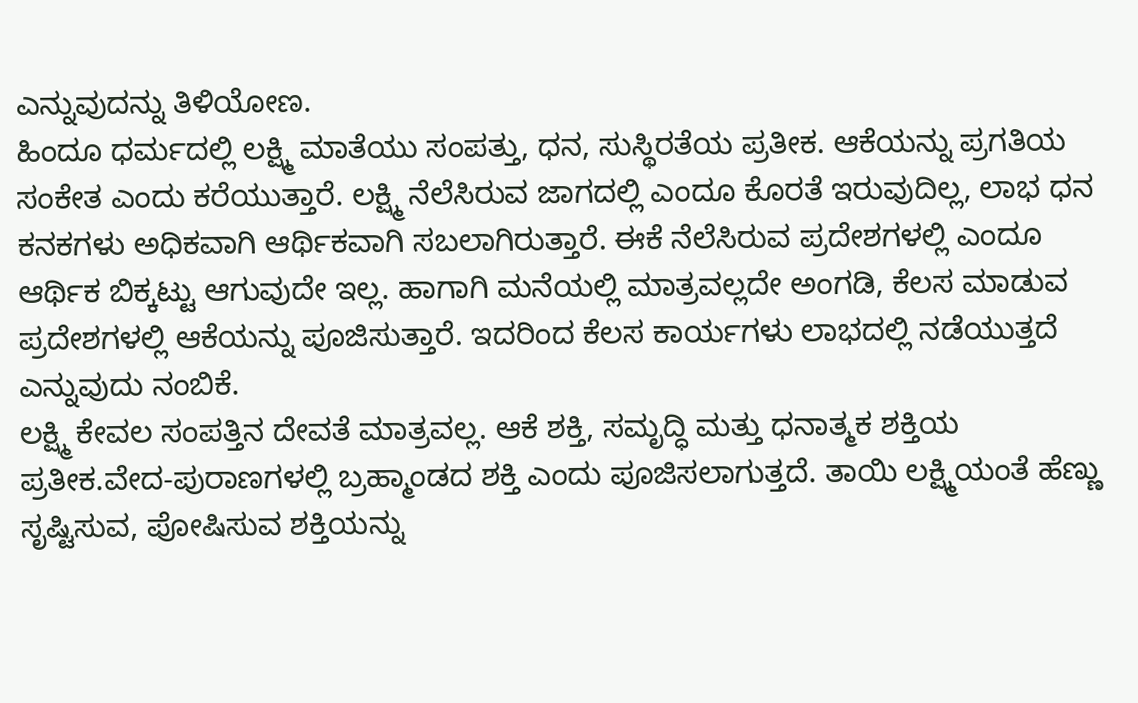ಎನ್ನುವುದನ್ನು ತಿಳಿಯೋಣ.
ಹಿಂದೂ ಧರ್ಮದಲ್ಲಿ ಲಕ್ಷ್ಮಿ ಮಾತೆಯು ಸಂಪತ್ತು, ಧನ, ಸುಸ್ಥಿರತೆಯ ಪ್ರತೀಕ. ಆಕೆಯನ್ನು ಪ್ರಗತಿಯ ಸಂಕೇತ ಎಂದು ಕರೆಯುತ್ತಾರೆ. ಲಕ್ಷ್ಮಿ ನೆಲೆಸಿರುವ ಜಾಗದಲ್ಲಿ ಎಂದೂ ಕೊರತೆ ಇರುವುದಿಲ್ಲ, ಲಾಭ ಧನ ಕನಕಗಳು ಅಧಿಕವಾಗಿ ಆರ್ಥಿಕವಾಗಿ ಸಬಲಾಗಿರುತ್ತಾರೆ. ಈಕೆ ನೆಲೆಸಿರುವ ಪ್ರದೇಶಗಳಲ್ಲಿ ಎಂದೂ ಆರ್ಥಿಕ ಬಿಕ್ಕಟ್ಟು ಆಗುವುದೇ ಇಲ್ಲ. ಹಾಗಾಗಿ ಮನೆಯಲ್ಲಿ ಮಾತ್ರವಲ್ಲದೇ ಅಂಗಡಿ, ಕೆಲಸ ಮಾಡುವ ಪ್ರದೇಶಗಳಲ್ಲಿ ಆಕೆಯನ್ನು ಪೂಜಿಸುತ್ತಾರೆ. ಇದರಿಂದ ಕೆಲಸ ಕಾರ್ಯಗಳು ಲಾಭದಲ್ಲಿ ನಡೆಯುತ್ತದೆ ಎನ್ನುವುದು ನಂಬಿಕೆ.
ಲಕ್ಷ್ಮಿ ಕೇವಲ ಸಂಪತ್ತಿನ ದೇವತೆ ಮಾತ್ರವಲ್ಲ. ಆಕೆ ಶಕ್ತಿ, ಸಮೃದ್ಧಿ ಮತ್ತು ಧನಾತ್ಮಕ ಶಕ್ತಿಯ ಪ್ರತೀಕ.ವೇದ-ಪುರಾಣಗಳಲ್ಲಿ ಬ್ರಹ್ಮಾಂಡದ ಶಕ್ತಿ ಎಂದು ಪೂಜಿಸಲಾಗುತ್ತದೆ. ತಾಯಿ ಲಕ್ಷ್ಮಿಯಂತೆ ಹೆಣ್ಣು ಸೃಷ್ಟಿಸುವ, ಪೋಷಿಸುವ ಶಕ್ತಿಯನ್ನು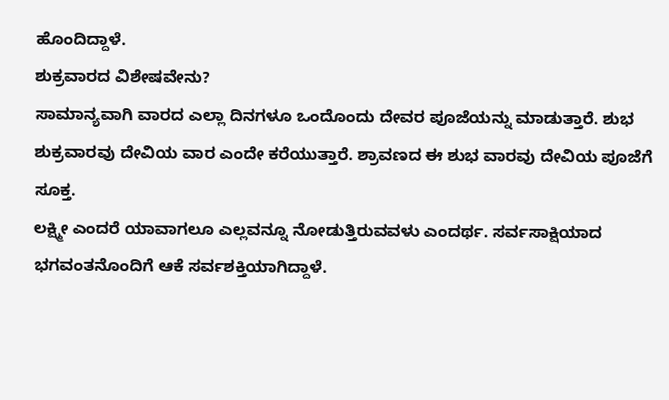ಹೊಂದಿದ್ದಾಳೆ.
ಶುಕ್ರವಾರದ ವಿಶೇಷವೇನು?
ಸಾಮಾನ್ಯವಾಗಿ ವಾರದ ಎಲ್ಲಾ ದಿನಗಳೂ ಒಂದೊಂದು ದೇವರ ಪೂಜೆಯನ್ನು ಮಾಡುತ್ತಾರೆ. ಶುಭ ಶುಕ್ರವಾರವು ದೇವಿಯ ವಾರ ಎಂದೇ ಕರೆಯುತ್ತಾರೆ. ಶ್ರಾವಣದ ಈ ಶುಭ ವಾರವು ದೇವಿಯ ಪೂಜೆಗೆ ಸೂಕ್ತ.
ಲಕ್ಷ್ಮೀ ಎಂದರೆ ಯಾವಾಗಲೂ ಎಲ್ಲವನ್ನೂ ನೋಡುತ್ತಿರುವವಳು ಎಂದರ್ಥ. ಸರ್ವಸಾಕ್ಷಿಯಾದ ಭಗವಂತನೊಂದಿಗೆ ಆಕೆ ಸರ್ವಶಕ್ತಿಯಾಗಿದ್ದಾಳೆ.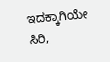ಇದಕ್ಕಾಗಿಯೇ ಸಿರಿ,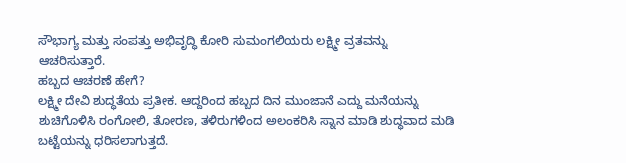ಸೌಭಾಗ್ಯ ಮತ್ತು ಸಂಪತ್ತು ಅಭಿವೃದ್ಧಿ ಕೋರಿ ಸುಮಂಗಲಿಯರು ಲಕ್ಷ್ಮೀ ವ್ರತವನ್ನು ಆಚರಿಸುತ್ತಾರೆ.
ಹಬ್ಬದ ಆಚರಣೆ ಹೇಗೆ?
ಲಕ್ಷ್ಮೀ ದೇವಿ ಶುದ್ಧತೆಯ ಪ್ರತೀಕ. ಆದ್ದರಿಂದ ಹಬ್ಬದ ದಿನ ಮುಂಜಾನೆ ಎದ್ದು ಮನೆಯನ್ನು ಶುಚಿಗೊಳಿಸಿ ರಂಗೋಲಿ, ತೋರಣ, ತಳಿರುಗಳಿಂದ ಅಲಂಕರಿಸಿ ಸ್ನಾನ ಮಾಡಿ ಶುದ್ಧವಾದ ಮಡಿ ಬಟ್ಟೆಯನ್ನು ಧರಿಸಲಾಗುತ್ತದೆ.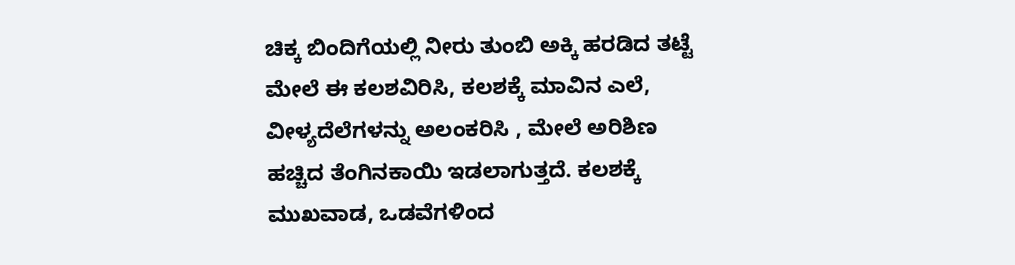ಚಿಕ್ಕ ಬಿಂದಿಗೆಯಲ್ಲಿ ನೀರು ತುಂಬಿ ಅಕ್ಕಿ ಹರಡಿದ ತಟ್ಟೆ ಮೇಲೆ ಈ ಕಲಶವಿರಿಸಿ, ಕಲಶಕ್ಕೆ ಮಾವಿನ ಎಲೆ, ವೀಳ್ಯದೆಲೆಗಳನ್ನು ಅಲಂಕರಿಸಿ , ಮೇಲೆ ಅರಿಶಿಣ ಹಚ್ಚಿದ ತೆಂಗಿನಕಾಯಿ ಇಡಲಾಗುತ್ತದೆ. ಕಲಶಕ್ಕೆ ಮುಖವಾಡ, ಒಡವೆಗಳಿಂದ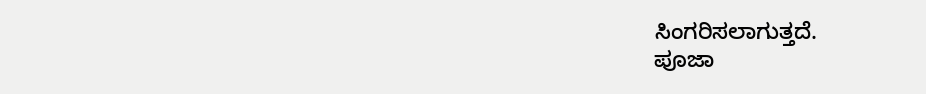ಸಿಂಗರಿಸಲಾಗುತ್ತದೆ.
ಪೂಜಾ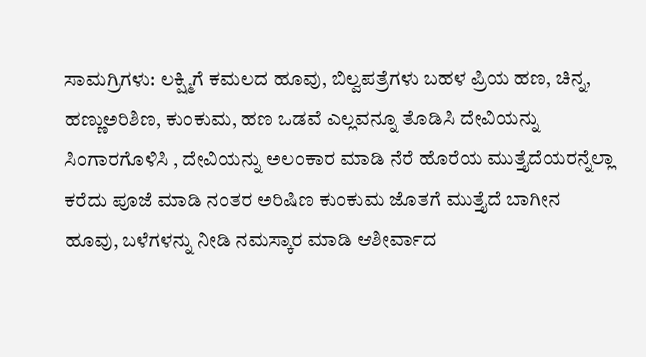ಸಾಮಗ್ರಿಗಳು: ಲಕ್ಷ್ಮಿಗೆ ಕಮಲದ ಹೂವು, ಬಿಲ್ವಪತ್ರೆಗಳು ಬಹಳ ಪ್ರಿಯ ಹಣ, ಚಿನ್ನ, ಹಣ್ಣುಅರಿಶಿಣ, ಕುಂಕುಮ, ಹಣ ಒಡವೆ ಎಲ್ಲವನ್ನೂ ತೊಡಿಸಿ ದೇವಿಯನ್ನು ಸಿಂಗಾರಗೊಳಿಸಿ , ದೇವಿಯನ್ನು ಅಲಂಕಾರ ಮಾಡಿ ನೆರೆ ಹೊರೆಯ ಮುತ್ತೈದೆಯರನ್ನೆಲ್ಲಾ ಕರೆದು ಪೂಜೆ ಮಾಡಿ ನಂತರ ಅರಿಷಿಣ ಕುಂಕುಮ ಜೊತಗೆ ಮುತ್ತೈದೆ ಬಾಗೀನ ಹೂವು, ಬಳೆಗಳನ್ನು ನೀಡಿ ನಮಸ್ಕಾರ ಮಾಡಿ ಆಶೀರ್ವಾದ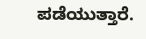ಪಡೆಯುತ್ತಾರೆ.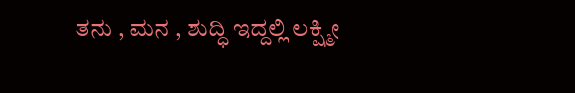ತನು , ಮನ , ಶುದ್ಧಿ ಇದ್ದಲ್ಲಿ ಲಕ್ಷ್ಮೀ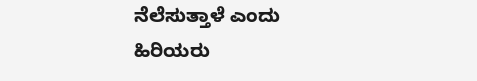ನೆಲೆಸುತ್ತಾಳೆ ಎಂದು ಹಿರಿಯರು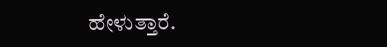ಹೇಳುತ್ತಾರೆ.